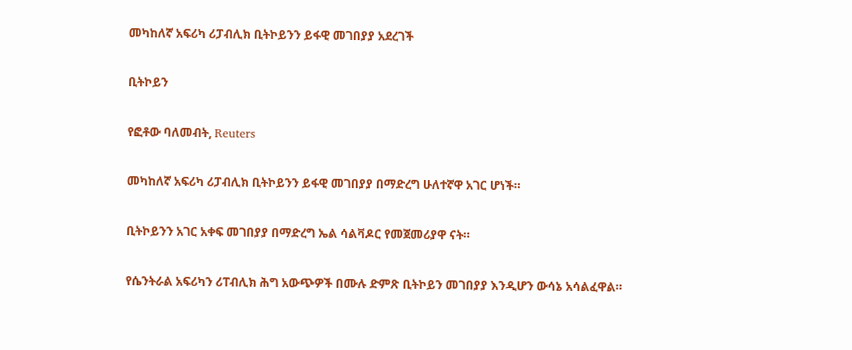መካከለኛ አፍሪካ ሪፓብሊክ ቢትኮይንን ይፋዊ መገበያያ አደረገች

ቢትኮይን

የፎቶው ባለመብት, Reuters

መካከለኛ አፍሪካ ሪፓብሊክ ቢትኮይንን ይፋዊ መገበያያ በማድረግ ሁለተኛዋ አገር ሆነች።

ቢትኮይንን አገር አቀፍ መገበያያ በማድረግ ኤል ሳልቫዶር የመጀመሪያዋ ናት።

የሴንትራል አፍሪካን ሪፐብሊክ ሕግ አውጭዎች በሙሉ ድምጽ ቢትኮይን መገበያያ እንዲሆን ውሳኔ አሳልፈዋል።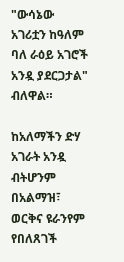"ውሳኔው አገሪቷን ከዓለም ባለ ራዕይ አገሮች አንዷ ያደርጋታል" ብለዋል።

ከአለማችን ድሃ አገራት አንዷ ብትሆንም በአልማዝ፣ ወርቅና ዩራንየም የበለጸገች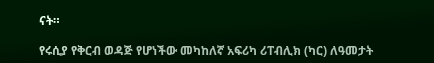ናት።

የሩሲያ የቅርብ ወዳጅ የሆነችው መካከለኛ አፍሪካ ሪፐብሊክ (ካር) ለዓመታት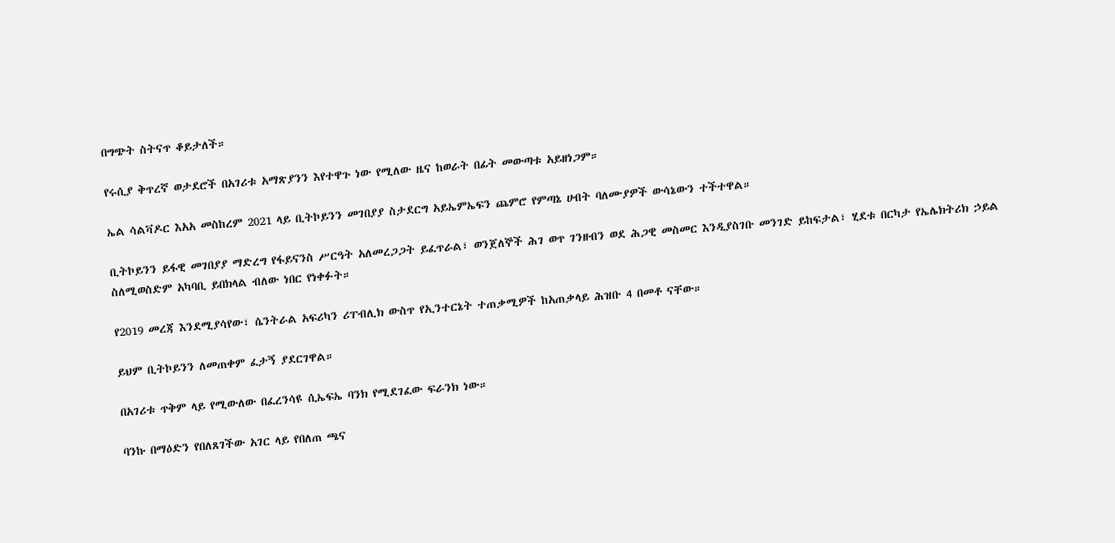በግጭት ስትናጥ ቆይታለች።

የሩሲያ ቅጥረኛ ወታደሮች በአገሪቱ አማጽያንን እየተዋጉ ነው የሚለው ዜና ከወራት በፊት መውጣቱ አይዘነጋም።

ኤል ሳልቫዶር እአአ መስከረም 2021 ላይ ቢትኮይንን መገበያያ ስታደርግ አይኤምኤፍን ጨምሮ የምጣኔ ሀብት ባለሙያዎች ውሳኔውን ተችተዋል።

ቢትኮይንን ይፋዊ መገበያያ ማድረግ የፋይናንስ ሥርዓት አለመረጋጋት ይፈጥራል፣ ወንጀለኞች ሕገ ወጥ ገንዘብን ወደ ሕጋዊ መስመር እንዲያስገቡ መንገድ ይከፍታል፣ ሂደቱ በርካታ የኤሌክትሪክ ኃይል ስለሚወስድም አካባቢ ይበክላል ብለው ነበር የነቀፉት።

የ2019 መረጃ እንደሚያሳየው፣ ሴንትራል አፍሪካን ሪፐብሊክ ውስጥ የኢንተርኔት ተጠቃሚዎች ከአጠቃላይ ሕዝቡ 4 በመቶ ናቸው።

ይህም ቢትኮይንን ለመጠቀም ፈታኝ ያደርገዋል።

በአገሪቱ ጥቅም ላይ የሚውለው በፈረንሳዩ ሲኤፍኤ ባንክ የሚደገፈው ፍራንክ ነው።

ባንኩ በማዕድን የበለጸገችው አገር ላይ የበለጠ ጫና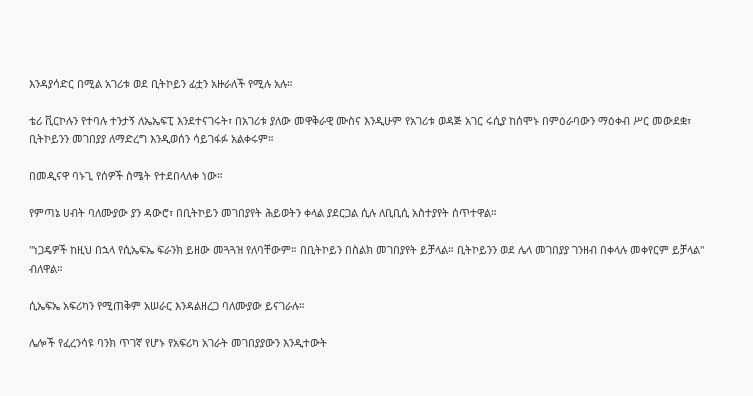እንዳያሳድር በሚል አገሪቱ ወደ ቢትኮይን ፊቷን አዙራለች የሚሉ አሉ።

ቴሪ ቪርኮሉን የተባሉ ተንታኝ ለኤኤፍፒ እንደተናገሩት፣ በአገሪቱ ያለው መዋቅራዊ ሙስና እንዲሁም የአገሪቱ ወዳጅ አገር ሩሲያ ከሰሞኑ በምዕራባውን ማዕቀብ ሥር መውደቋ፣ ቢትኮይንን መገበያያ ለማድረግ እንዲወሰን ሳይገፋፉ አልቀሩም።

በመዲናዋ ባኑጊ የሰዎች ስሜት የተደበላለቀ ነው።

የምጣኔ ሀብት ባለሙያው ያን ዳውሮ፣ በቢትኮይን መገበያየት ሕይወትን ቀላል ያደርጋል ሲሉ ለቢቢሲ አስተያየት ሰጥተዋል።

"ነጋዴዎች ከዚህ በኋላ የሲኤፍኤ ፍራንክ ይዘው መጓጓዝ የለባቸውም። በቢትኮይን በስልክ መገበያየት ይቻላል። ቢትኮይንን ወደ ሌላ መገበያያ ገንዘብ በቀላሉ መቀየርም ይቻላል" ብለዋል።

ሲኤፍኤ አፍሪካን የሚጠቅም አሠራር እንዳልዘረጋ ባለሙያው ይናገራሉ።

ሌሎች የፈረንሳዩ ባንክ ጥገኛ የሆኑ የአፍሪካ አገራት መገበያያውን እንዲተውት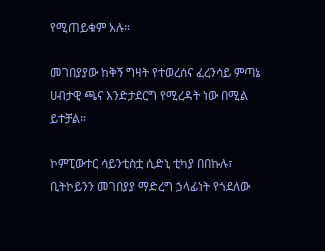የሚጠይቁም አሉ።

መገበያያው ከቅኝ ግዛት የተወረሰና ፈረንሳይ ምጣኔ ሀብታዊ ጫና እንድታደርግ የሚረዳት ነው በሚል ይተቻል።

ኮምፒውተር ሳይንቲስቷ ሲድኒ ቲካያ በበኩሉ፣ ቢትኮይንን መገበያያ ማድረግ ኃላፊነት የጎደለው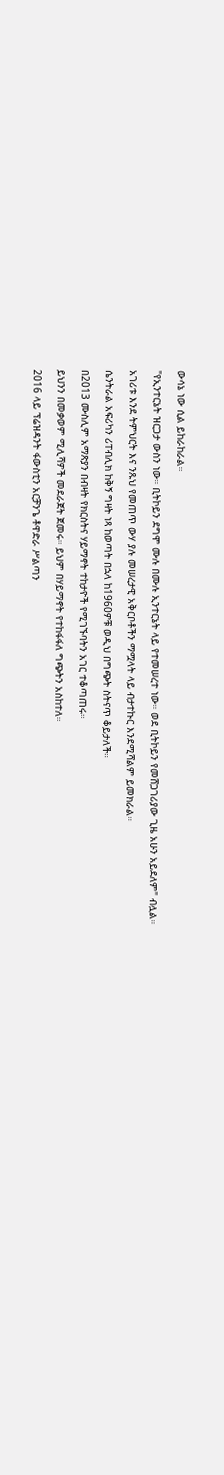ውሳኔ ነው ሲል ይከራከራል።

"የኢንተርኔት ዝርጋታ ውስን ነው። ቢትኮይን ደግሞ ሙሉ በሙሉ ኢንተርኔት ላይ የተመሠረተ ነው። ወደ ቢትኮይን የመሸጋገሪያው ጊዜ አሁን አይደለም" ብሏል።

አገሪቱ እንደ ትምህርት እና ንጹህ የመጠጥ ውሃ ያሉ መሠረታዊ አቅርቦቶችን ማሟላት ላይ ብታተኩር እንደሚሻልም ይመክራል።

ሴንትራል አፍሪካን ሪፐብሊክ ከቅኝ ግዛት ነጻ ከወጣት በኋላ ከ1960ዎቹ ወዲህ በግጭት ስትናጥ ቆይታለች።

በ2013 ሙስሊም አማጽያን በብዛት የክርስትና ሃይማኖት ተከታዮች የሚገኙባትን አገር ተቆጣጠሩ።

ይህንን በመቃወም ሚሊሻዎች መደራጀት ጀመሩ። ይህም በሃይማኖት የተከፋፋለ ግጭትን አስከተለ።

2016 ላይ ፕሬዝዳንት ፋውስቲን አርቻንጌ ቶዋድራ ሥልጣን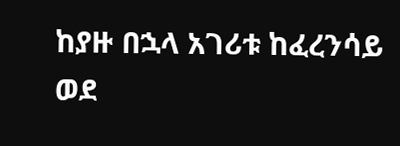ከያዙ በኋላ አገሪቱ ከፈረንሳይ ወደ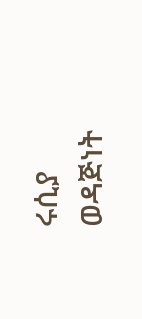ሩሲያ ወዳጅነት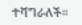ተሻግራለች።